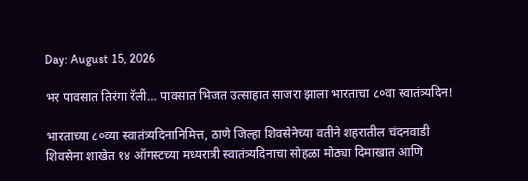Day: August 15, 2026

भर पावसात तिरंगा रॅली… पावसात भिजत उत्साहात साजरा झाला भारताचा ८०वा स्वातंत्र्यदिन!

भारताच्या ८०व्या स्वातंत्र्यदिनानिमित्त, ठाणे जिल्हा शिवसेनेच्या वतीने शहरातील चंदनवाडी शिवसेना शाखेत १४ ऑगस्टच्या मध्यरात्री स्वातंत्र्यदिनाचा सोहळा मोठ्या दिमाखात आणि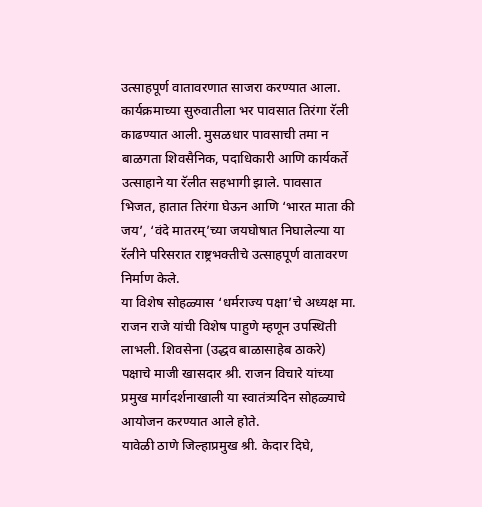उत्साहपूर्ण वातावरणात साजरा करण्यात आला.
कार्यक्रमाच्या सुरुवातीला भर पावसात तिरंगा रॅली काढण्यात आली. मुसळधार पावसाची तमा न बाळगता शिवसैनिक, पदाधिकारी आणि कार्यकर्ते उत्साहाने या रॅलीत सहभागी झाले. पावसात भिजत, हातात तिरंगा घेऊन आणि ‘भारत माता की जय’, ‘वंदे मातरम्’च्या जयघोषात निघालेल्या या रॅलीने परिसरात राष्ट्रभक्तीचे उत्साहपूर्ण वातावरण निर्माण केले.
या विशेष सोहळ्यास ‘धर्मराज्य पक्षा’चे अध्यक्ष मा. राजन राजे यांची विशेष पाहुणे म्हणून उपस्थिती लाभली. शिवसेना (उद्धव बाळासाहेब ठाकरे) पक्षाचे माजी खासदार श्री. राजन विचारे यांच्या प्रमुख मार्गदर्शनाखाली या स्वातंत्र्यदिन सोहळ्याचे आयोजन करण्यात आले होते.
यावेळी ठाणे जिल्हाप्रमुख श्री. केदार दिघे,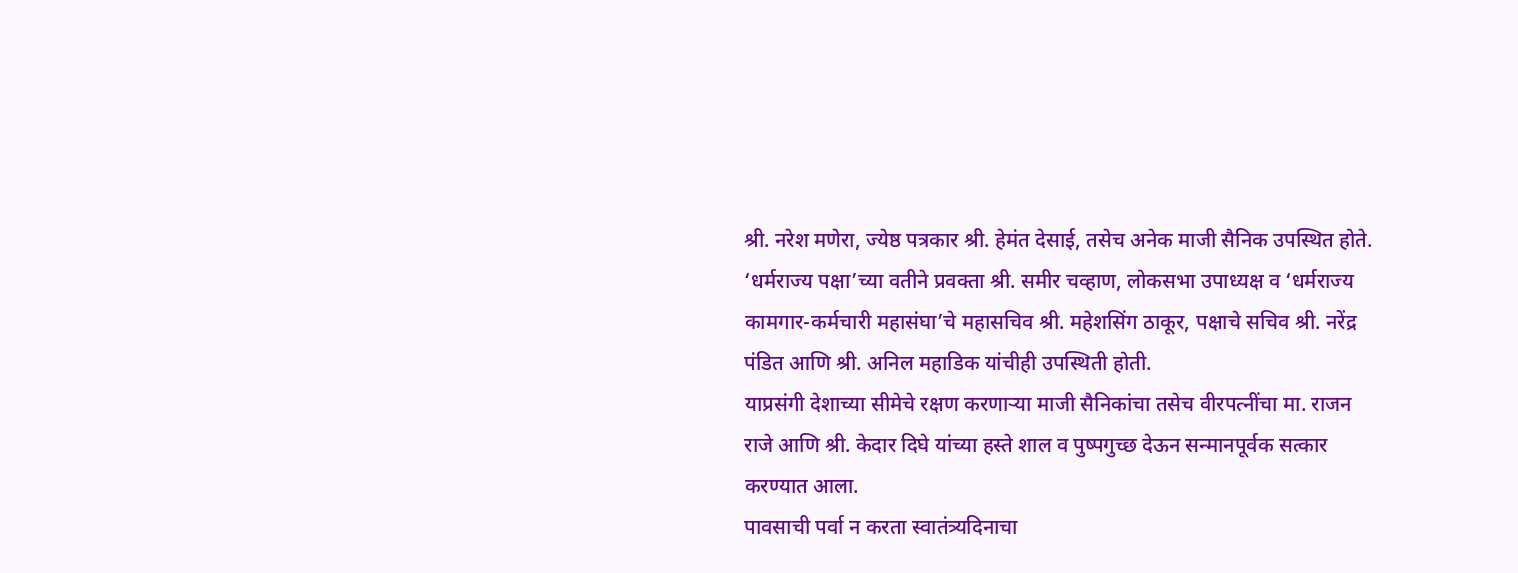श्री. नरेश मणेरा, ज्येष्ठ पत्रकार श्री. हेमंत देसाई, तसेच अनेक माजी सैनिक उपस्थित होते. ‘धर्मराज्य पक्षा’च्या वतीने प्रवक्ता श्री. समीर चव्हाण, लोकसभा उपाध्यक्ष व ‘धर्मराज्य कामगार-कर्मचारी महासंघा’चे महासचिव श्री. महेशसिंग ठाकूर, पक्षाचे सचिव श्री. नरेंद्र पंडित आणि श्री. अनिल महाडिक यांचीही उपस्थिती होती.
याप्रसंगी देशाच्या सीमेचे रक्षण करणाऱ्या माजी सैनिकांचा तसेच वीरपत्नींचा मा. राजन राजे आणि श्री. केदार दिघे यांच्या हस्ते शाल व पुष्पगुच्छ देऊन सन्मानपूर्वक सत्कार करण्यात आला.
पावसाची पर्वा न करता स्वातंत्र्यदिनाचा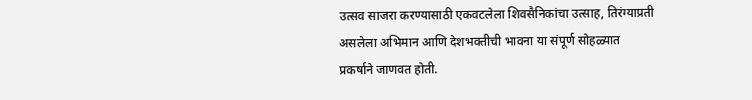उत्सव साजरा करण्यासाठी एकवटलेला शिवसैनिकांचा उत्साह, तिरंग्याप्रती असलेला अभिमान आणि देशभक्तीची भावना या संपूर्ण सोहळ्यात प्रकर्षाने जाणवत होती.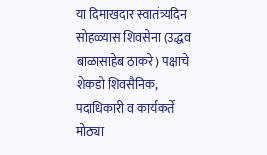या दिमाखदार स्वातंत्र्यदिन सोहळ्यास शिवसेना (उद्धव बाळासाहेब ठाकरे) पक्षाचे शेकडो शिवसैनिक, पदाधिकारी व कार्यकर्ते मोठ्या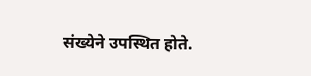संख्येने उपस्थित होते.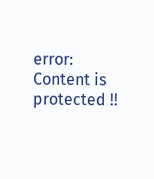error: Content is protected !!